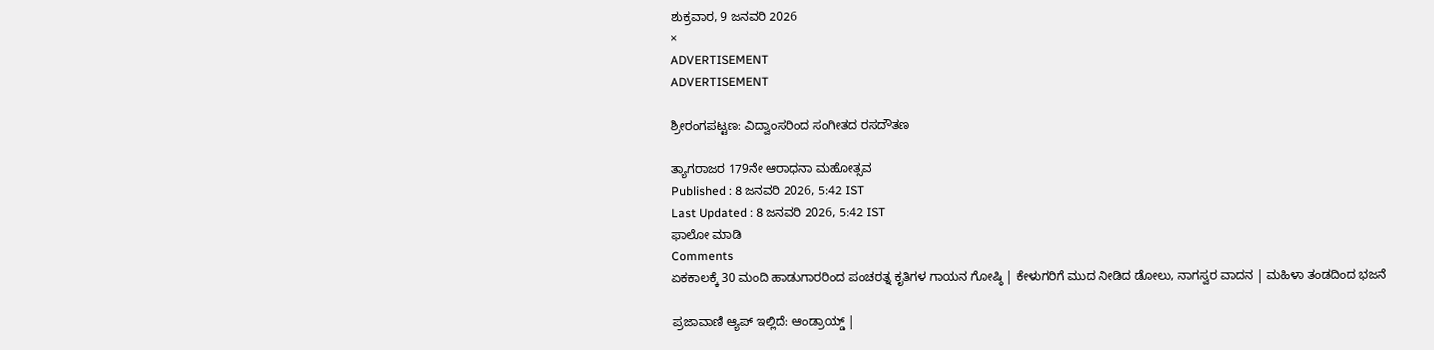ಶುಕ್ರವಾರ, 9 ಜನವರಿ 2026
×
ADVERTISEMENT
ADVERTISEMENT

ಶ್ರೀರಂಗಪಟ್ಟಣ: ವಿದ್ವಾಂಸರಿಂದ ಸಂಗೀತದ ರಸದೌತಣ

ತ್ಯಾಗರಾಜರ 179ನೇ ಆರಾಧನಾ ಮಹೋತ್ಸವ
Published : 8 ಜನವರಿ 2026, 5:42 IST
Last Updated : 8 ಜನವರಿ 2026, 5:42 IST
ಫಾಲೋ ಮಾಡಿ
Comments
ಏಕಕಾಲಕ್ಕೆ 30 ಮಂದಿ ಹಾಡುಗಾರರಿಂದ ಪಂಚರತ್ನ ಕೃತಿಗಳ ಗಾಯನ ಗೋಷ್ಠಿ | ಕೇಳುಗರಿಗೆ ಮುದ ನೀಡಿದ ಡೋಲು, ನಾಗಸ್ವರ ವಾದನ | ಮಹಿಳಾ ತಂಡದಿಂದ ಭಜನೆ

ಪ್ರಜಾವಾಣಿ ಆ್ಯಪ್ ಇಲ್ಲಿದೆ: ಆಂಡ್ರಾಯ್ಡ್ |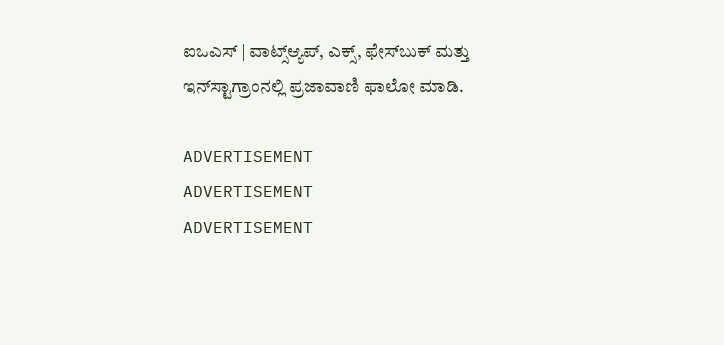ಐಒಎಸ್ | ವಾಟ್ಸ್ಆ್ಯಪ್, ಎಕ್ಸ್, ಫೇಸ್‌ಬುಕ್ ಮತ್ತು ಇನ್‌ಸ್ಟಾಗ್ರಾಂನಲ್ಲಿ ಪ್ರಜಾವಾಣಿ ಫಾಲೋ ಮಾಡಿ.

ADVERTISEMENT
ADVERTISEMENT
ADVERTISEMENT